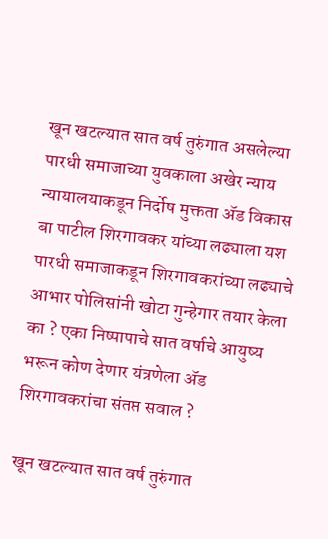खून खटल्यात सात वर्ष तुरुंगात असलेल्या पारधी समाजाच्या युवकाला अखेर न्याय न्यायालयाकडून निर्दोष मुक्तता ॲड विकास बा पाटील शिरगावकर यांच्या लढ्याला यश पारधी समाजाकडून शिरगावकरांच्या लढ्याचे आभार पोलिसांनी खोटा गुन्हेगार तयार केला का ? एका निष्पापाचे सात वर्षाचे आयुष्य भरून कोण देणार यंत्रणेला ॲड शिरगावकरांचा संतप्त सवाल ?

खून खटल्यात सात वर्ष तुरुंगात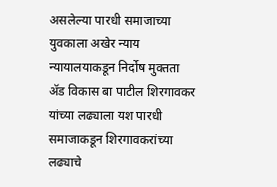असलेल्या पारधी समाजाच्या युवकाला अखेर न्याय न्यायालयाकडून निर्दोष मुक्तता ॲड विकास बा पाटील शिरगावकर यांच्या लढ्याला यश पारधी समाजाकडून शिरगावकरांच्या लढ्याचे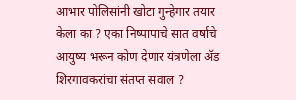आभार पोलिसांनी खोटा गुन्हेगार तयार केला का ? एका निष्पापाचे सात वर्षाचे आयुष्य भरून कोण देणार यंत्रणेला ॲड शिरगावकरांचा संतप्त सवाल ?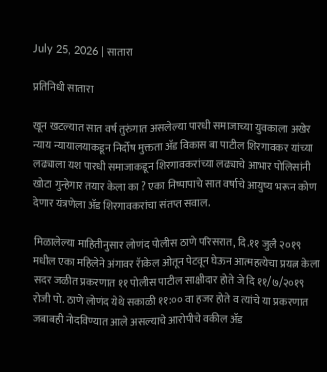July 25, 2026 | सातारा

प्रतिनिधी सातारा

खून खटल्यात सात वर्ष तुरुंगात असलेल्या पारधी समाजाच्या युवकाला अखेर न्याय न्यायालयाकडून निर्दोष मुक्तता ॲड विकास बा पाटील शिरगावकर यांच्या लढ्याला यश पारधी समाजाकडून शिरगावकरांच्या लढ्याचे आभार पोलिसांनी खोटा गुन्हेगार तयार केला का ? एका निष्पापाचे सात वर्षाचे आयुष्य भरून कोण देणार यंत्रणेला ॲड शिरगावकरांचा संतप्त सवाल.

मिळालेल्या माहितीनुसार लोणंद पोलीस ठाणे परिसरात, दि.११ जुलै २०१९ मधील एका महिलेने अंगावर रॅाकेल ओतून पेटवून घेऊन आत्महत्येचा प्रयत्न केला सदर जळीत प्रकरणात ११ पोलीस पाटील साक्षीदार होते जे दि ११/७/२०१९ रोजी पो. ठाणे लोणंद येथे सकाळी ११:०० वा हजर होते व त्यांचे या प्रकरणात जबाबही नोदविण्यात आले असल्याचे आरोपीचे वकील ॲड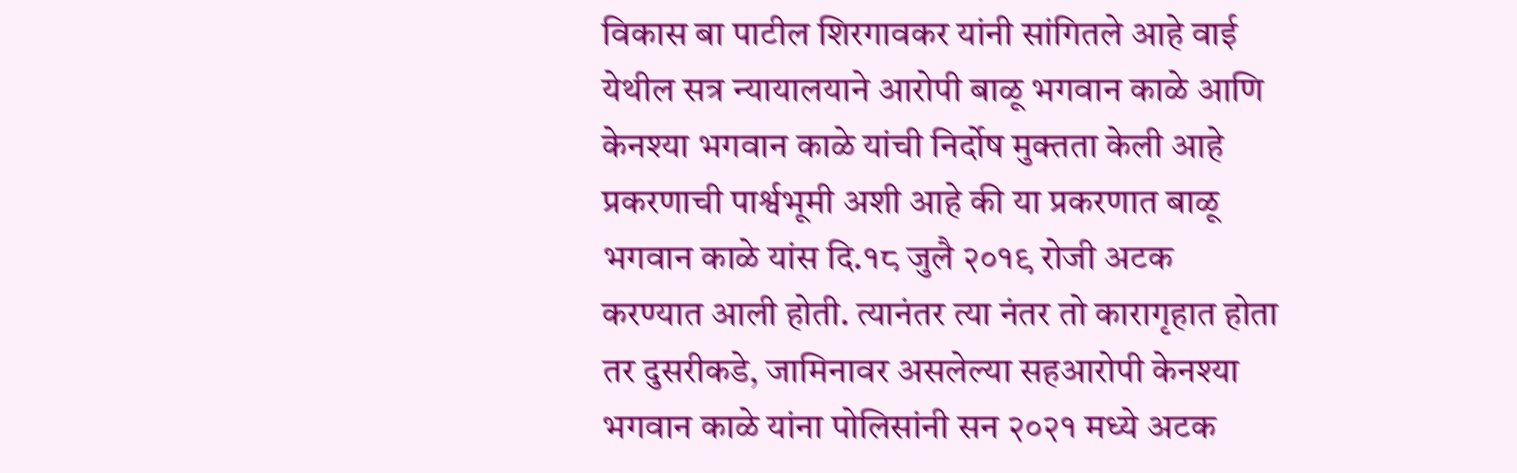विकास बा पाटील शिरगावकर यांनी सांगितले आहे वाई येथील सत्र न्यायालयाने आरोपी बाळू भगवान काळे आणि केनश्या भगवान काळे यांची निर्दोष मुक्तता केली आहे प्रकरणाची पार्श्वभूमी अशी आहे की या प्रकरणात बाळू भगवान काळे यांस दि.१८ जुलै २०१९ रोजी अटक करण्यात आली होती. त्यानंतर त्या नंतर तो कारागृहात होता तर दुसरीकडे, जामिनावर असलेल्या सहआरोपी केनश्या भगवान काळे यांना पोलिसांनी सन २०२१ मध्ये अटक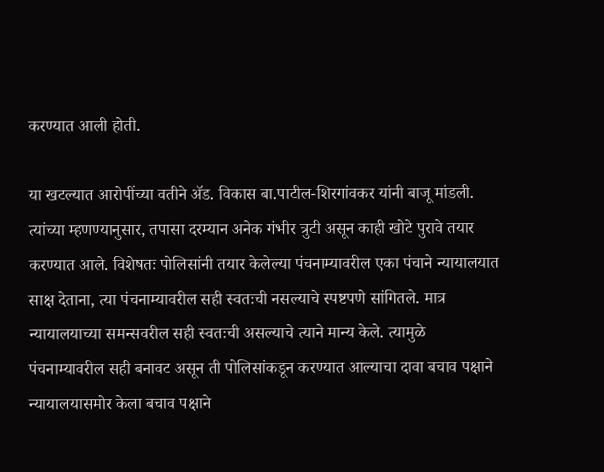करण्यात आली होती.

या खटल्यात आरोपींच्या वतीने ॲड. विकास बा.पाटील-शिरगांवकर यांनी बाजू मांडली. त्यांच्या म्हणण्यानुसार, तपासा दरम्यान अनेक गंभीर त्रुटी असून काही खोटे पुरावे तयार करण्यात आले. विशेषतः पोलिसांनी तयार केलेल्या पंचनाम्यावरील एका पंचाने न्यायालयात साक्ष देताना, त्या पंचनाम्यावरील सही स्वतःची नसल्याचे स्पष्टपणे सांगितले. मात्र न्यायालयाच्या समन्सवरील सही स्वतःची असल्याचे त्याने मान्य केले. त्यामुळे पंचनाम्यावरील सही बनावट असून ती पोलिसांकडून करण्यात आल्याचा दावा बचाव पक्षाने न्यायालयासमोर केला बचाव पक्षाने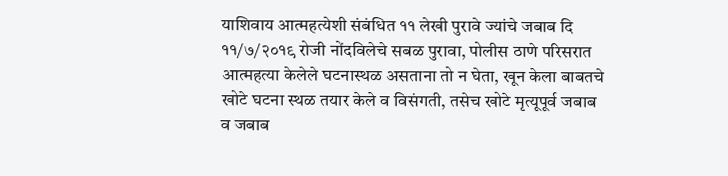याशिवाय आत्महत्येशी संबंधित ११ लेखी पुरावे ज्यांचे जबाब दि ११/७/२०१९ रोजी नोंदविलेचे सबळ पुरावा, पोलीस ठाणे परिसरात आत्महत्या केलेले घटनास्थळ असताना तो न घेता, खून केला बाबतचे खोटे घटना स्थळ तयार केले व विसंगती, तसेच खोटे मृत्यूपूर्व जबाब व जबाब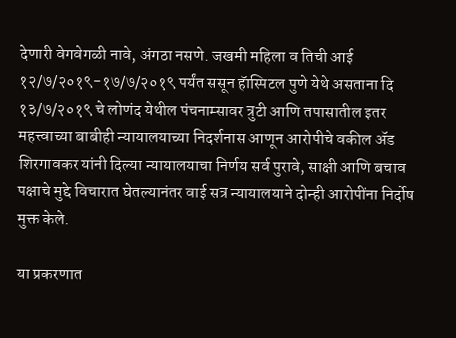देणारी वेगवेगळी नावे, अंगठा नसणे. जखमी महिला व तिची आई १२/७/२०१९-१७/७/२०१९ पर्यंत ससून हॅास्पिटल पुणे येथे असताना दि १३/७/२०१९ चे लोणंद येथील पंचनाम्सावर त्रुटी आणि तपासातील इतर महत्त्वाच्या बाबीही न्यायालयाच्या निदर्शनास आणून आरोपीचे वकील ॲड शिरगावकर यांनी दिल्या न्यायालयाचा निर्णय सर्व पुरावे, साक्षी आणि बचाव पक्षाचे मुद्दे विचारात घेतल्यानंतर वाई सत्र न्यायालयाने दोन्ही आरोपींना निर्दोष मुक्त केले.

या प्रकरणात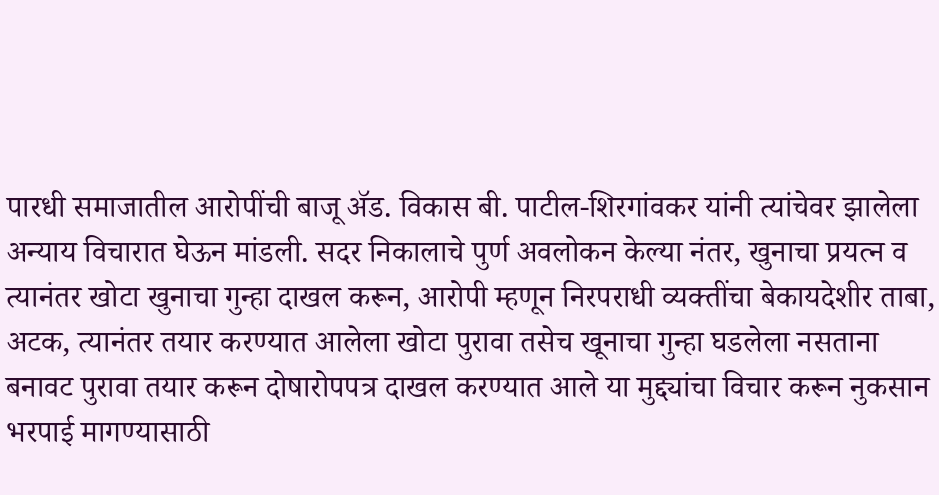पारधी समाजातील आरोपींची बाजू ॲड. विकास बी. पाटील-शिरगांवकर यांनी त्यांचेवर झालेला अन्याय विचारात घेऊन मांडली. सदर निकालाचे पुर्ण अवलोकन केल्या नंतर, खुनाचा प्रयत्न व त्यानंतर खोटा खुनाचा गुन्हा दाखल करून, आरोपी म्हणून निरपराधी व्यक्तींचा बेकायदेशीर ताबा, अटक, त्यानंतर तयार करण्यात आलेला खोटा पुरावा तसेच खूनाचा गुन्हा घडलेला नसताना बनावट पुरावा तयार करून दोषारोपपत्र दाखल करण्यात आले या मुद्द्यांचा विचार करून नुकसान भरपाई मागण्यासाठी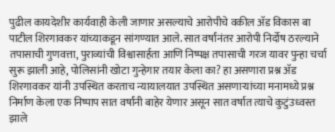पुढील कायदेशीर कार्यवाही केली जाणार असल्याचे आरोपीचे वकील ॲड विकास बा पाटील शिरगावकर यांच्याकडून सांगण्यात आले. सात वर्षांनंतर आरोपी निर्दोष ठरल्याने तपासाची गुणवत्ता, पुराव्यांची विश्वासार्हता आणि निष्पक्ष तपासाची गरज यावर पुन्हा चर्चा सुरू झाली आहे, पोलिसांनी खोटा गुन्हेगार तयार केला का? हा असणारा प्रश्न ॲड शिरगावकर यांनी उपस्थित करताच न्यायालयात उपस्थित असणाऱ्यांच्या मनामध्ये प्रश्न निर्माण केला एक निष्पाप सात वर्षांनी बाहेर येणार असून सात वर्षात त्याचे कुटुंउध्वस्त झाले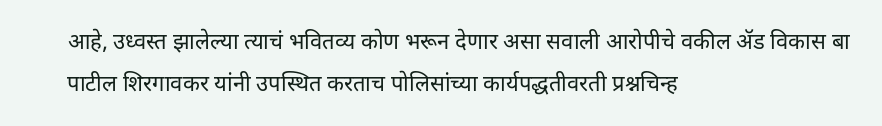आहे, उध्वस्त झालेल्या त्याचं भवितव्य कोण भरून देणार असा सवाली आरोपीचे वकील ॲड विकास बा पाटील शिरगावकर यांनी उपस्थित करताच पोलिसांच्या कार्यपद्धतीवरती प्रश्नचिन्ह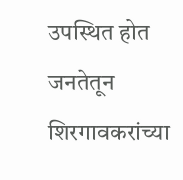उपस्थित होत जनतेतून शिरगावकरांच्या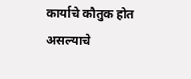कार्याचे कौतुक होत असल्याचे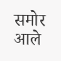समोर आले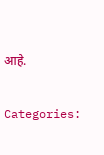आहे.

Categories: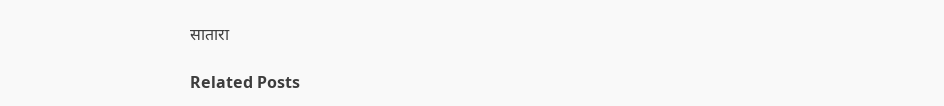सातारा

Related Posts